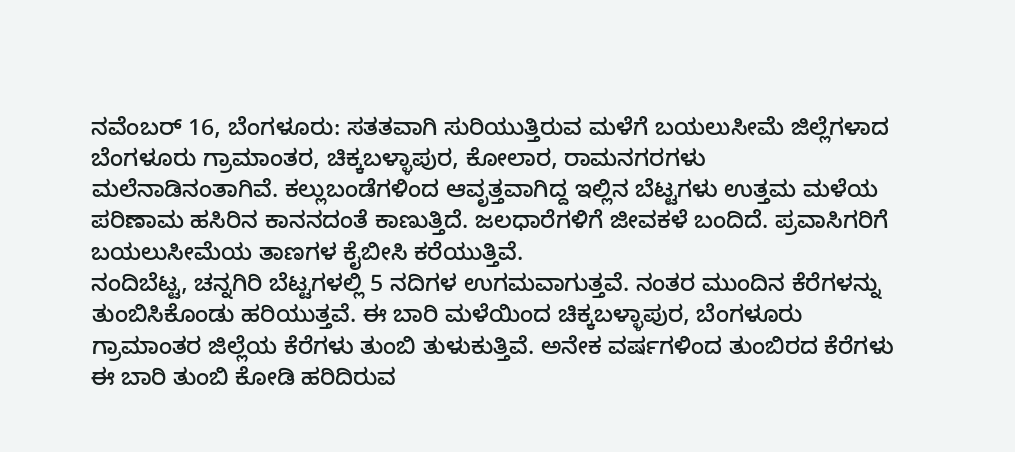ನವೆಂಬರ್ 16, ಬೆಂಗಳೂರು: ಸತತವಾಗಿ ಸುರಿಯುತ್ತಿರುವ ಮಳೆಗೆ ಬಯಲುಸೀಮೆ ಜಿಲ್ಲೆಗಳಾದ ಬೆಂಗಳೂರು ಗ್ರಾಮಾಂತರ, ಚಿಕ್ಕಬಳ್ಳಾಪುರ, ಕೋಲಾರ, ರಾಮನಗರಗಳು ಮಲೆನಾಡಿನಂತಾಗಿವೆ. ಕಲ್ಲುಬಂಡೆಗಳಿಂದ ಆವೃತ್ತವಾಗಿದ್ದ ಇಲ್ಲಿನ ಬೆಟ್ಟಗಳು ಉತ್ತಮ ಮಳೆಯ ಪರಿಣಾಮ ಹಸಿರಿನ ಕಾನನದಂತೆ ಕಾಣುತ್ತಿದೆ. ಜಲಧಾರೆಗಳಿಗೆ ಜೀವಕಳೆ ಬಂದಿದೆ. ಪ್ರವಾಸಿಗರಿಗೆ ಬಯಲುಸೀಮೆಯ ತಾಣಗಳ ಕೈಬೀಸಿ ಕರೆಯುತ್ತಿವೆ.
ನಂದಿಬೆಟ್ಟ, ಚನ್ನಗಿರಿ ಬೆಟ್ಟಗಳಲ್ಲಿ 5 ನದಿಗಳ ಉಗಮವಾಗುತ್ತವೆ. ನಂತರ ಮುಂದಿನ ಕೆರೆಗಳನ್ನು ತುಂಬಿಸಿಕೊಂಡು ಹರಿಯುತ್ತವೆ. ಈ ಬಾರಿ ಮಳೆಯಿಂದ ಚಿಕ್ಕಬಳ್ಳಾಪುರ, ಬೆಂಗಳೂರು ಗ್ರಾಮಾಂತರ ಜಿಲ್ಲೆಯ ಕೆರೆಗಳು ತುಂಬಿ ತುಳುಕುತ್ತಿವೆ. ಅನೇಕ ವರ್ಷಗಳಿಂದ ತುಂಬಿರದ ಕೆರೆಗಳು ಈ ಬಾರಿ ತುಂಬಿ ಕೋಡಿ ಹರಿದಿರುವ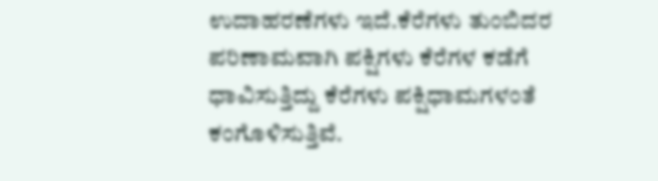ಉದಾಹರಣೆಗಳು ಇದೆ.ಕೆರೆಗಳು ತುಂಬಿದರ ಪರಿಣಾಮವಾಗಿ ಪಕ್ಷಿಗಳು ಕೆರೆಗಳ ಕಡೆಗೆ ಧಾವಿಸುತ್ತಿದ್ದು ಕೆರೆಗಳು ಪಕ್ಷಿಧಾಮಗಳಂತೆ ಕಂಗೊಳಿಸುತ್ತಿವೆ.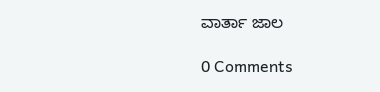ವಾರ್ತಾ ಜಾಲ

0 Comments